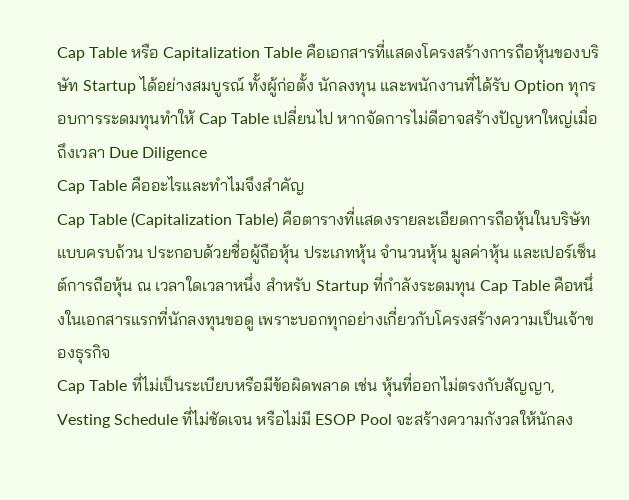Cap Table หรือ Capitalization Table คือเอกสารที่แสดงโครงสร้างการถือหุ้นของบริษัท Startup ได้อย่างสมบูรณ์ ทั้งผู้ก่อตั้ง นักลงทุน และพนักงานที่ได้รับ Option ทุกรอบการระดมทุนทำให้ Cap Table เปลี่ยนไป หากจัดการไม่ดีอาจสร้างปัญหาใหญ่เมื่อถึงเวลา Due Diligence
Cap Table คืออะไรและทำไมจึงสำคัญ
Cap Table (Capitalization Table) คือตารางที่แสดงรายละเอียดการถือหุ้นในบริษัทแบบครบถ้วน ประกอบด้วยชื่อผู้ถือหุ้น ประเภทหุ้น จำนวนหุ้น มูลค่าหุ้น และเปอร์เซ็นต์การถือหุ้น ณ เวลาใดเวลาหนึ่ง สำหรับ Startup ที่กำลังระดมทุน Cap Table คือหนึ่งในเอกสารแรกที่นักลงทุนขอดู เพราะบอกทุกอย่างเกี่ยวกับโครงสร้างความเป็นเจ้าของธุรกิจ
Cap Table ที่ไม่เป็นระเบียบหรือมีข้อผิดพลาด เช่น หุ้นที่ออกไม่ตรงกับสัญญา, Vesting Schedule ที่ไม่ชัดเจน หรือไม่มี ESOP Pool จะสร้างความกังวลให้นักลง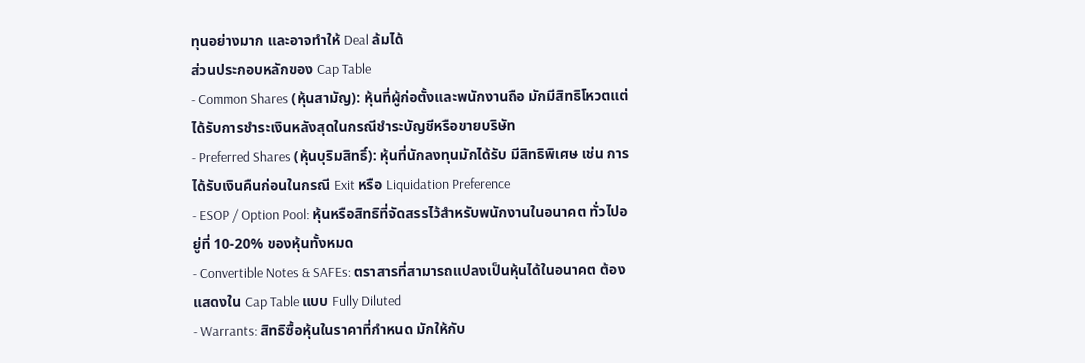ทุนอย่างมาก และอาจทำให้ Deal ล้มได้
ส่วนประกอบหลักของ Cap Table
- Common Shares (หุ้นสามัญ): หุ้นที่ผู้ก่อตั้งและพนักงานถือ มักมีสิทธิโหวตแต่ได้รับการชำระเงินหลังสุดในกรณีชำระบัญชีหรือขายบริษัท
- Preferred Shares (หุ้นบุริมสิทธิ์): หุ้นที่นักลงทุนมักได้รับ มีสิทธิพิเศษ เช่น การได้รับเงินคืนก่อนในกรณี Exit หรือ Liquidation Preference
- ESOP / Option Pool: หุ้นหรือสิทธิที่จัดสรรไว้สำหรับพนักงานในอนาคต ทั่วไปอยู่ที่ 10-20% ของหุ้นทั้งหมด
- Convertible Notes & SAFEs: ตราสารที่สามารถแปลงเป็นหุ้นได้ในอนาคต ต้องแสดงใน Cap Table แบบ Fully Diluted
- Warrants: สิทธิซื้อหุ้นในราคาที่กำหนด มักให้กับ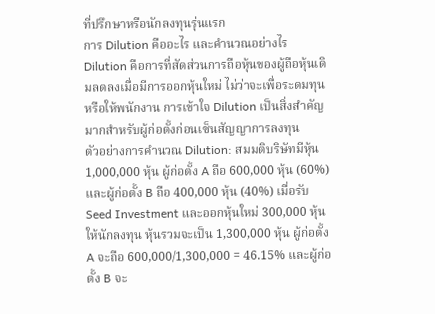ที่ปรึกษาหรือนักลงทุนรุ่นแรก
การ Dilution คืออะไร และคำนวณอย่างไร
Dilution คือการที่สัดส่วนการถือหุ้นของผู้ถือหุ้นเดิมลดลงเมื่อมีการออกหุ้นใหม่ ไม่ว่าจะเพื่อระดมทุนหรือให้พนักงาน การเข้าใจ Dilution เป็นสิ่งสำคัญมากสำหรับผู้ก่อตั้งก่อนเซ็นสัญญาการลงทุน
ตัวอย่างการคำนวณ Dilution: สมมติบริษัทมีหุ้น 1,000,000 หุ้น ผู้ก่อตั้ง A ถือ 600,000 หุ้น (60%) และผู้ก่อตั้ง B ถือ 400,000 หุ้น (40%) เมื่อรับ Seed Investment และออกหุ้นใหม่ 300,000 หุ้นให้นักลงทุน หุ้นรวมจะเป็น 1,300,000 หุ้น ผู้ก่อตั้ง A จะถือ 600,000/1,300,000 = 46.15% และผู้ก่อตั้ง B จะ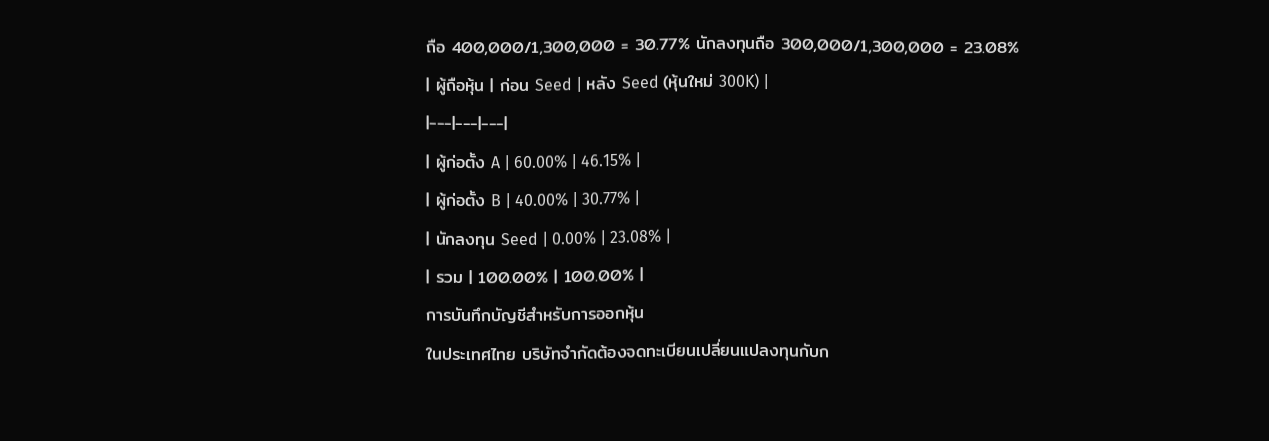ถือ 400,000/1,300,000 = 30.77% นักลงทุนถือ 300,000/1,300,000 = 23.08%
| ผู้ถือหุ้น | ก่อน Seed | หลัง Seed (หุ้นใหม่ 300K) |
|---|---|---|
| ผู้ก่อตั้ง A | 60.00% | 46.15% |
| ผู้ก่อตั้ง B | 40.00% | 30.77% |
| นักลงทุน Seed | 0.00% | 23.08% |
| รวม | 100.00% | 100.00% |
การบันทึกบัญชีสำหรับการออกหุ้น
ในประเทศไทย บริษัทจำกัดต้องจดทะเบียนเปลี่ยนแปลงทุนกับก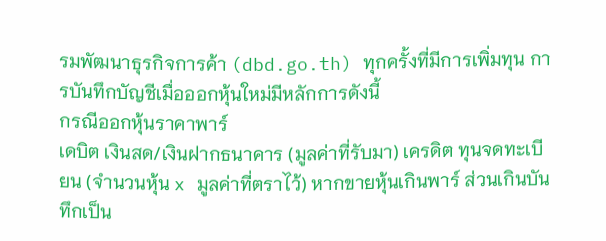รมพัฒนาธุรกิจการค้า (dbd.go.th) ทุกครั้งที่มีการเพิ่มทุน การบันทึกบัญชีเมื่อออกหุ้นใหม่มีหลักการดังนี้
กรณีออกหุ้นราคาพาร์
เดบิต เงินสด/เงินฝากธนาคาร (มูลค่าที่รับมา) เครดิต ทุนจดทะเบียน (จำนวนหุ้น x มูลค่าที่ตราไว้) หากขายหุ้นเกินพาร์ ส่วนเกินบันทึกเป็น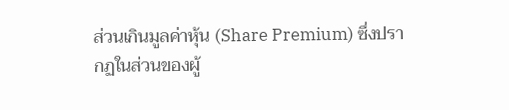ส่วนเกินมูลค่าหุ้น (Share Premium) ซึ่งปรากฏในส่วนของผู้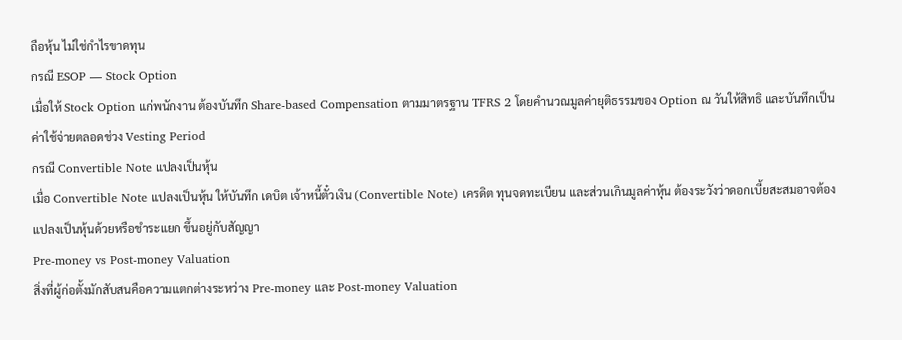ถือหุ้น ไม่ใช่กำไรขาดทุน
กรณี ESOP — Stock Option
เมื่อให้ Stock Option แก่พนักงาน ต้องบันทึก Share-based Compensation ตามมาตรฐาน TFRS 2 โดยคำนวณมูลค่ายุติธรรมของ Option ณ วันให้สิทธิ และบันทึกเป็นค่าใช้จ่ายตลอดช่วง Vesting Period
กรณี Convertible Note แปลงเป็นหุ้น
เมื่อ Convertible Note แปลงเป็นหุ้น ให้บันทึก เดบิต เจ้าหนี้ตั๋วเงิน (Convertible Note) เครดิต ทุนจดทะเบียน และส่วนเกินมูลค่าหุ้น ต้องระวังว่าดอกเบี้ยสะสมอาจต้องแปลงเป็นหุ้นด้วยหรือชำระแยก ขึ้นอยู่กับสัญญา
Pre-money vs Post-money Valuation
สิ่งที่ผู้ก่อตั้งมักสับสนคือความแตกต่างระหว่าง Pre-money และ Post-money Valuation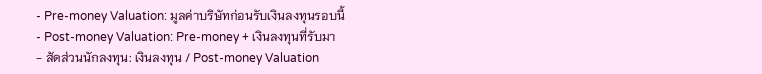- Pre-money Valuation: มูลค่าบริษัทก่อนรับเงินลงทุนรอบนี้
- Post-money Valuation: Pre-money + เงินลงทุนที่รับมา
- สัดส่วนนักลงทุน: เงินลงทุน / Post-money Valuation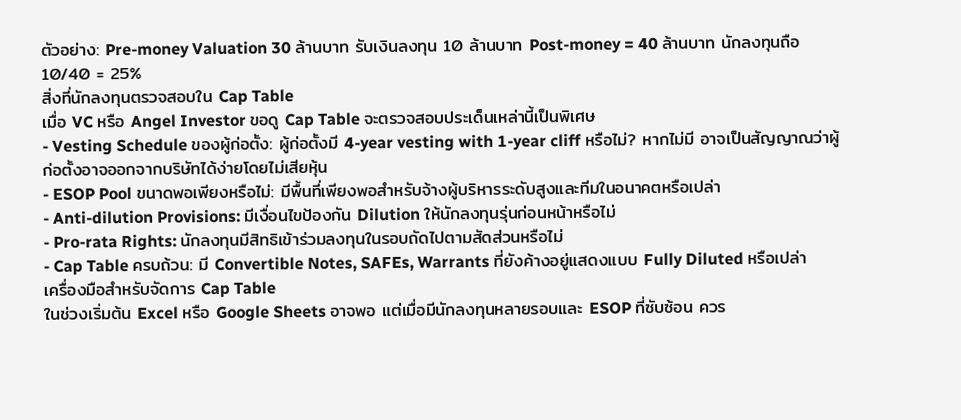ตัวอย่าง: Pre-money Valuation 30 ล้านบาท รับเงินลงทุน 10 ล้านบาท Post-money = 40 ล้านบาท นักลงทุนถือ 10/40 = 25%
สิ่งที่นักลงทุนตรวจสอบใน Cap Table
เมื่อ VC หรือ Angel Investor ขอดู Cap Table จะตรวจสอบประเด็นเหล่านี้เป็นพิเศษ
- Vesting Schedule ของผู้ก่อตั้ง: ผู้ก่อตั้งมี 4-year vesting with 1-year cliff หรือไม่? หากไม่มี อาจเป็นสัญญาณว่าผู้ก่อตั้งอาจออกจากบริษัทได้ง่ายโดยไม่เสียหุ้น
- ESOP Pool ขนาดพอเพียงหรือไม่: มีพื้นที่เพียงพอสำหรับจ้างผู้บริหารระดับสูงและทีมในอนาคตหรือเปล่า
- Anti-dilution Provisions: มีเงื่อนไขป้องกัน Dilution ให้นักลงทุนรุ่นก่อนหน้าหรือไม่
- Pro-rata Rights: นักลงทุนมีสิทธิเข้าร่วมลงทุนในรอบถัดไปตามสัดส่วนหรือไม่
- Cap Table ครบถ้วน: มี Convertible Notes, SAFEs, Warrants ที่ยังค้างอยู่แสดงแบบ Fully Diluted หรือเปล่า
เครื่องมือสำหรับจัดการ Cap Table
ในช่วงเริ่มต้น Excel หรือ Google Sheets อาจพอ แต่เมื่อมีนักลงทุนหลายรอบและ ESOP ที่ซับซ้อน ควร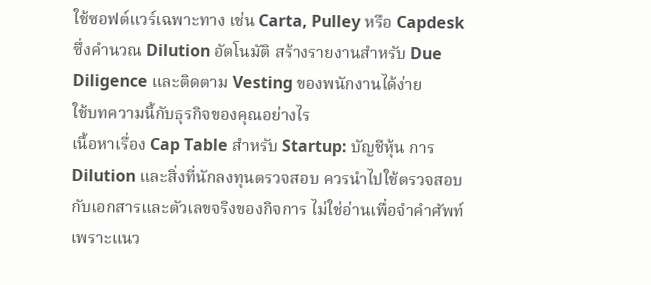ใช้ซอฟต์แวร์เฉพาะทาง เช่น Carta, Pulley หรือ Capdesk ซึ่งคำนวณ Dilution อัตโนมัติ สร้างรายงานสำหรับ Due Diligence และติดตาม Vesting ของพนักงานได้ง่าย
ใช้บทความนี้กับธุรกิจของคุณอย่างไร
เนื้อหาเรื่อง Cap Table สำหรับ Startup: บัญชีหุ้น การ Dilution และสิ่งที่นักลงทุนตรวจสอบ ควรนำไปใช้ตรวจสอบกับเอกสารและตัวเลขจริงของกิจการ ไม่ใช่อ่านเพื่อจำคำศัพท์ เพราะแนว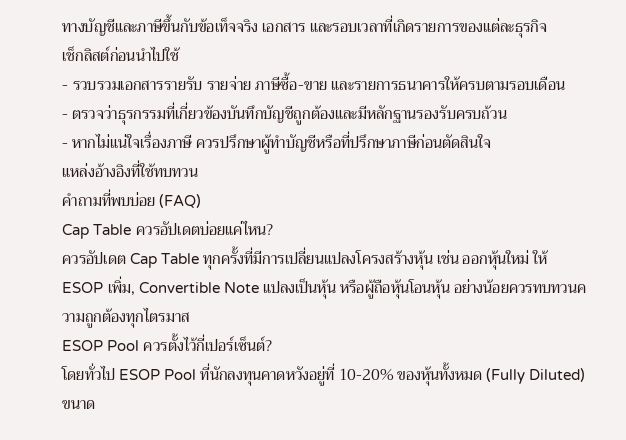ทางบัญชีและภาษีขึ้นกับข้อเท็จจริง เอกสาร และรอบเวลาที่เกิดรายการของแต่ละธุรกิจ
เช็กลิสต์ก่อนนำไปใช้
- รวบรวมเอกสารรายรับ รายจ่าย ภาษีซื้อ-ขาย และรายการธนาคารให้ครบตามรอบเดือน
- ตรวจว่าธุรกรรมที่เกี่ยวข้องบันทึกบัญชีถูกต้องและมีหลักฐานรองรับครบถ้วน
- หากไม่แน่ใจเรื่องภาษี ควรปรึกษาผู้ทำบัญชีหรือที่ปรึกษาภาษีก่อนตัดสินใจ
แหล่งอ้างอิงที่ใช้ทบทวน
คำถามที่พบบ่อย (FAQ)
Cap Table ควรอัปเดตบ่อยแค่ไหน?
ควรอัปเดต Cap Table ทุกครั้งที่มีการเปลี่ยนแปลงโครงสร้างหุ้น เช่น ออกหุ้นใหม่ ให้ ESOP เพิ่ม, Convertible Note แปลงเป็นหุ้น หรือผู้ถือหุ้นโอนหุ้น อย่างน้อยควรทบทวนความถูกต้องทุกไตรมาส
ESOP Pool ควรตั้งไว้กี่เปอร์เซ็นต์?
โดยทั่วไป ESOP Pool ที่นักลงทุนคาดหวังอยู่ที่ 10-20% ของหุ้นทั้งหมด (Fully Diluted) ขนาด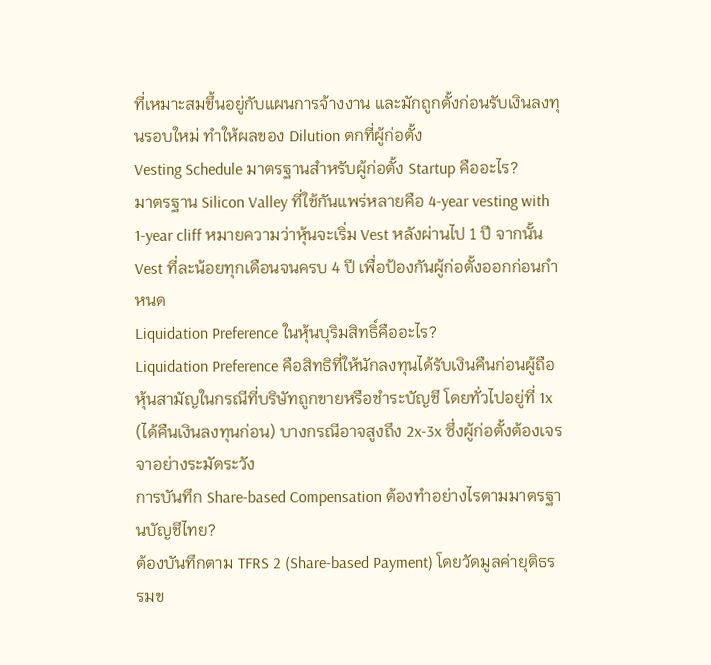ที่เหมาะสมขึ้นอยู่กับแผนการจ้างงาน และมักถูกตั้งก่อนรับเงินลงทุนรอบใหม่ ทำให้ผลของ Dilution ตกที่ผู้ก่อตั้ง
Vesting Schedule มาตรฐานสำหรับผู้ก่อตั้ง Startup คืออะไร?
มาตรฐาน Silicon Valley ที่ใช้กันแพร่หลายคือ 4-year vesting with 1-year cliff หมายความว่าหุ้นจะเริ่ม Vest หลังผ่านไป 1 ปี จากนั้น Vest ที่ละน้อยทุกเดือนจนครบ 4 ปี เพื่อป้องกันผู้ก่อตั้งออกก่อนกำหนด
Liquidation Preference ในหุ้นบุริมสิทธิ์คืออะไร?
Liquidation Preference คือสิทธิที่ให้นักลงทุนได้รับเงินคืนก่อนผู้ถือหุ้นสามัญในกรณีที่บริษัทถูกขายหรือชำระบัญชี โดยทั่วไปอยู่ที่ 1x (ได้คืนเงินลงทุนก่อน) บางกรณีอาจสูงถึง 2x-3x ซึ่งผู้ก่อตั้งต้องเจรจาอย่างระมัดระวัง
การบันทึก Share-based Compensation ต้องทำอย่างไรตามมาตรฐานบัญชีไทย?
ต้องบันทึกตาม TFRS 2 (Share-based Payment) โดยวัดมูลค่ายุติธรรมข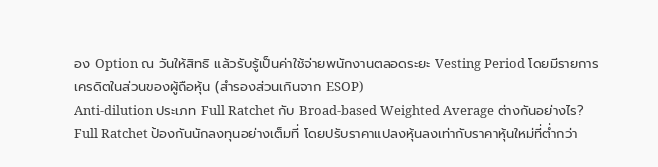อง Option ณ วันให้สิทธิ แล้วรับรู้เป็นค่าใช้จ่ายพนักงานตลอดระยะ Vesting Period โดยมีรายการเครดิตในส่วนของผู้ถือหุ้น (สำรองส่วนเกินจาก ESOP)
Anti-dilution ประเภท Full Ratchet กับ Broad-based Weighted Average ต่างกันอย่างไร?
Full Ratchet ป้องกันนักลงทุนอย่างเต็มที่ โดยปรับราคาแปลงหุ้นลงเท่ากับราคาหุ้นใหม่ที่ต่ำกว่า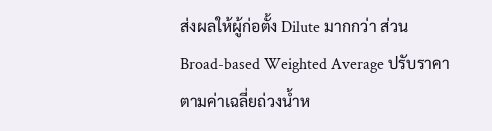ส่งผลให้ผู้ก่อตั้ง Dilute มากกว่า ส่วน Broad-based Weighted Average ปรับราคาตามค่าเฉลี่ยถ่วงน้ำห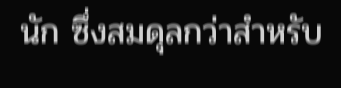นัก ซึ่งสมดุลกว่าสำหรับ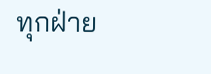ทุกฝ่าย